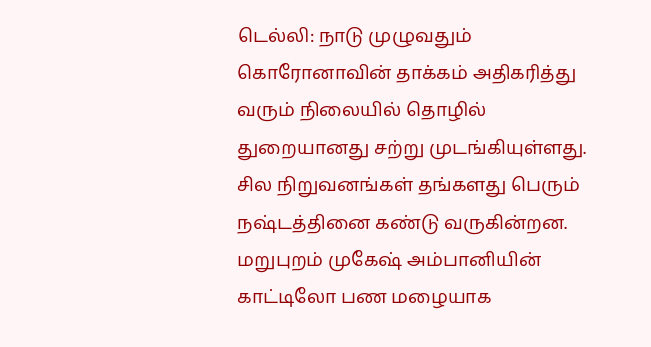டெல்லி: நாடு முழுவதும் கொரோனாவின் தாக்கம் அதிகரித்து வரும் நிலையில் தொழில் துறையானது சற்று முடங்கியுள்ளது. சில நிறுவனங்கள் தங்களது பெரும் நஷ்டத்தினை கண்டு வருகின்றன.
மறுபுறம் முகேஷ் அம்பானியின் காட்டிலோ பண மழையாக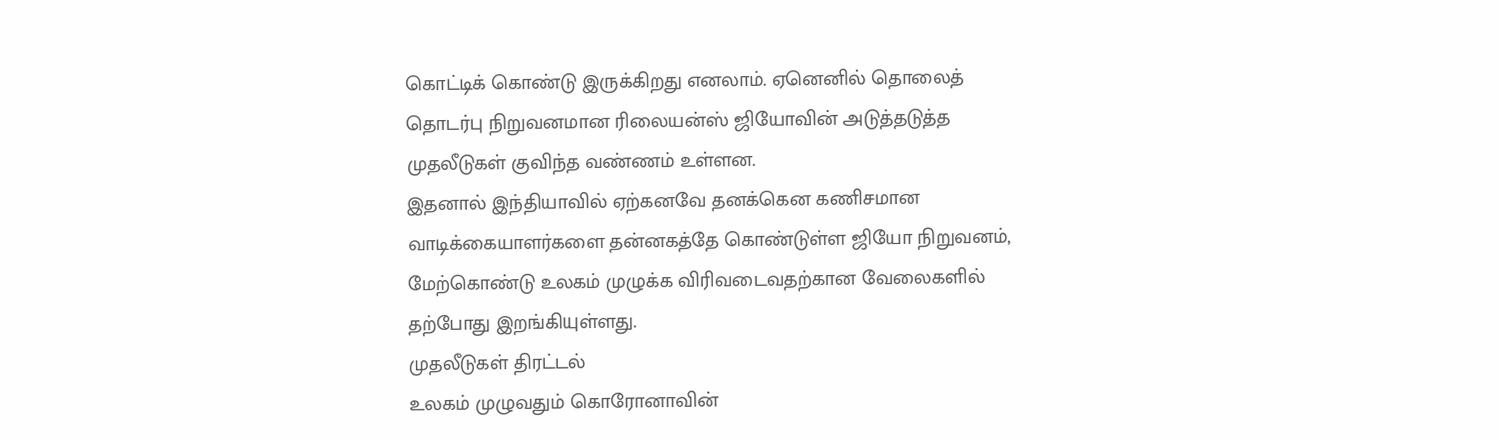கொட்டிக் கொண்டு இருக்கிறது எனலாம். ஏனெனில் தொலைத் தொடர்பு நிறுவனமான ரிலையன்ஸ் ஜியோவின் அடுத்தடுத்த முதலீடுகள் குவிந்த வண்ணம் உள்ளன.
இதனால் இந்தியாவில் ஏற்கனவே தனக்கென கணிசமான வாடிக்கையாளர்களை தன்னகத்தே கொண்டுள்ள ஜியோ நிறுவனம், மேற்கொண்டு உலகம் முழுக்க விரிவடைவதற்கான வேலைகளில் தற்போது இறங்கியுள்ளது.
முதலீடுகள் திரட்டல்
உலகம் முழுவதும் கொரோனாவின்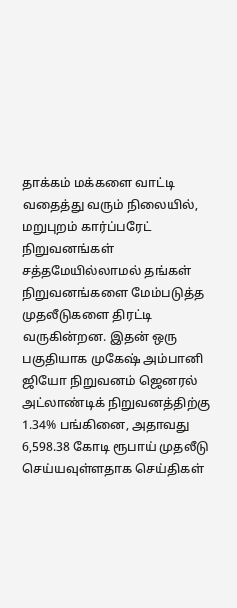தாக்கம் மக்களை வாட்டி வதைத்து வரும் நிலையில், மறுபுறம் கார்ப்பரேட் நிறுவனங்கள் சத்தமேயில்லாமல் தங்கள் நிறுவனங்களை மேம்படுத்த முதலீடுகளை திரட்டி வருகின்றன. இதன் ஒரு பகுதியாக முகேஷ் அம்பானி ஜியோ நிறுவனம் ஜெனரல் அட்லாண்டிக் நிறுவனத்திற்கு 1.34% பங்கினை, அதாவது 6,598.38 கோடி ரூபாய் முதலீடு செய்யவுள்ளதாக செய்திகள்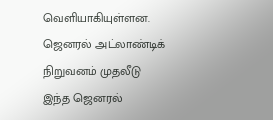வெளியாகியுள்ளன.
ஜெனரல் அட்லாண்டிக் நிறுவனம் முதலீடு
இந்த ஜெனரல்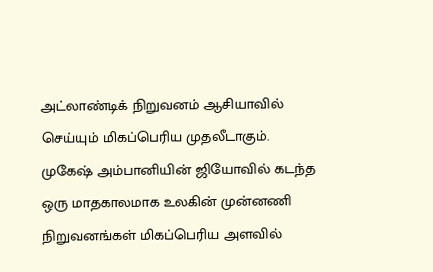அட்லாண்டிக் நிறுவனம் ஆசியாவில் செய்யும் மிகப்பெரிய முதலீடாகும். முகேஷ் அம்பானியின் ஜியோவில் கடந்த ஒரு மாதகாலமாக உலகின் முன்னணி நிறுவனங்கள் மிகப்பெரிய அளவில்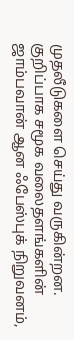முதலீடுகளை செய்து வருகின்றன. குறிப்பாக சமூக வலைதளங்களின் ஜாம்பவான் ஆன ஃபேஸ்புக் நிறுவனம்,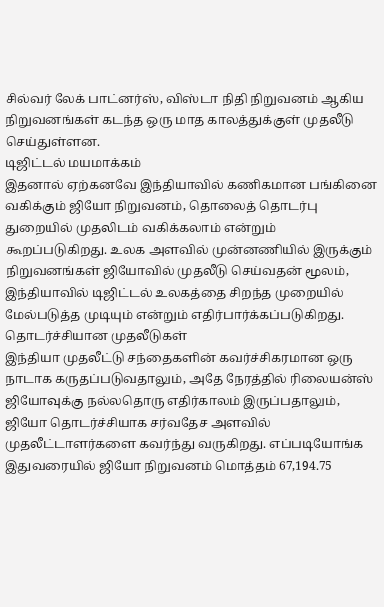சில்வர் லேக் பாட்னர்ஸ், விஸ்டா நிதி நிறுவனம் ஆகிய நிறுவனங்கள் கடந்த ஒரு மாத காலத்துக்குள் முதலீடு செய்துள்ளன.
டிஜிட்டல் மயமாக்கம்
இதனால் ஏற்கனவே இந்தியாவில் கணிகமான பங்கினை வகிக்கும் ஜியோ நிறுவனம், தொலைத் தொடர்பு துறையில் முதலிடம் வகிக்கலாம் என்றும் கூறப்படுகிறது. உலக அளவில் முன்னணியில் இருக்கும் நிறுவனங்கள் ஜியோவில் முதலீடு செய்வதன் மூலம், இந்தியாவில் டிஜிட்டல் உலகத்தை சிறந்த முறையில் மேல்படுத்த முடியும் என்றும் எதிர்பார்க்கப்படுகிறது.
தொடர்ச்சியான முதலீடுகள்
இந்தியா முதலீட்டு சந்தைகளின் கவர்ச்சிகரமான ஒரு நாடாக கருதப்படுவதாலும், அதே நேரத்தில் ரிலையன்ஸ் ஜியோவுக்கு நல்லதொரு எதிர்காலம் இருப்பதாலும், ஜியோ தொடர்ச்சியாக சர்வதேச அளவில் முதலீட்டாளர்களை கவர்ந்து வருகிறது. எப்படியோங்க இதுவரையில் ஜியோ நிறுவனம் மொத்தம் 67,194.75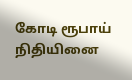கோடி ரூபாய் நிதியினை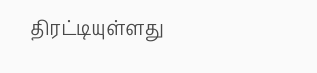திரட்டியுள்ளது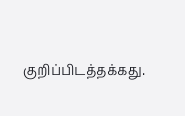குறிப்பிடத்தக்கது.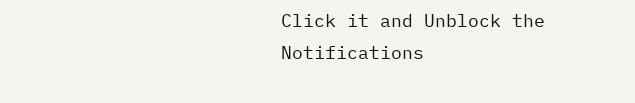Click it and Unblock the Notifications